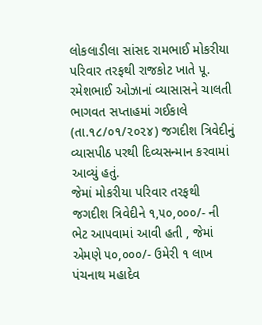લોકલાડીલા સાંસદ રામભાઈ મોકરીયા પરિવાર તરફથી રાજકોટ ખાતે પૂ. રમેશભાઈ ઓઝાનાં વ્યાસાસને ચાલતી ભાગવત સપ્તાહમાં ગઈકાલે (તા.૧૮/૦૧/૨૦૨૪) જગદીશ ત્રિવેદીનું વ્યાસપીઠ પરથી દિવ્યસન્માન કરવામાં આવ્યું હતું.
જેમાં મોકરીયા પરિવાર તરફથી જગદીશ ત્રિવેદીને ૧,૫૦,૦૦૦/- ની ભેટ આપવામાં આવી હતી , જેમાં એમણે ૫૦,૦૦૦/- ઉમેરી ૧ લાખ પંચનાથ મહાદેવ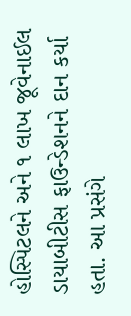હોસ્પિટલને અને ૧ લાખ જૂવેનાઈલ ડાયાબીટીસ ફાઉન્ડેશનને દાન કર્યા હતા. આ પ્રસંગે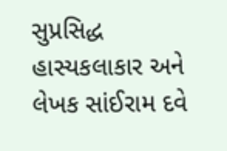સુપ્રસિદ્ધ હાસ્યકલાકાર અને લેખક સાંઈરામ દવે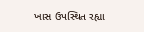ખાસ ઉપસ્થિત રહ્યા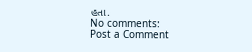હતા.
No comments:
Post a Comment